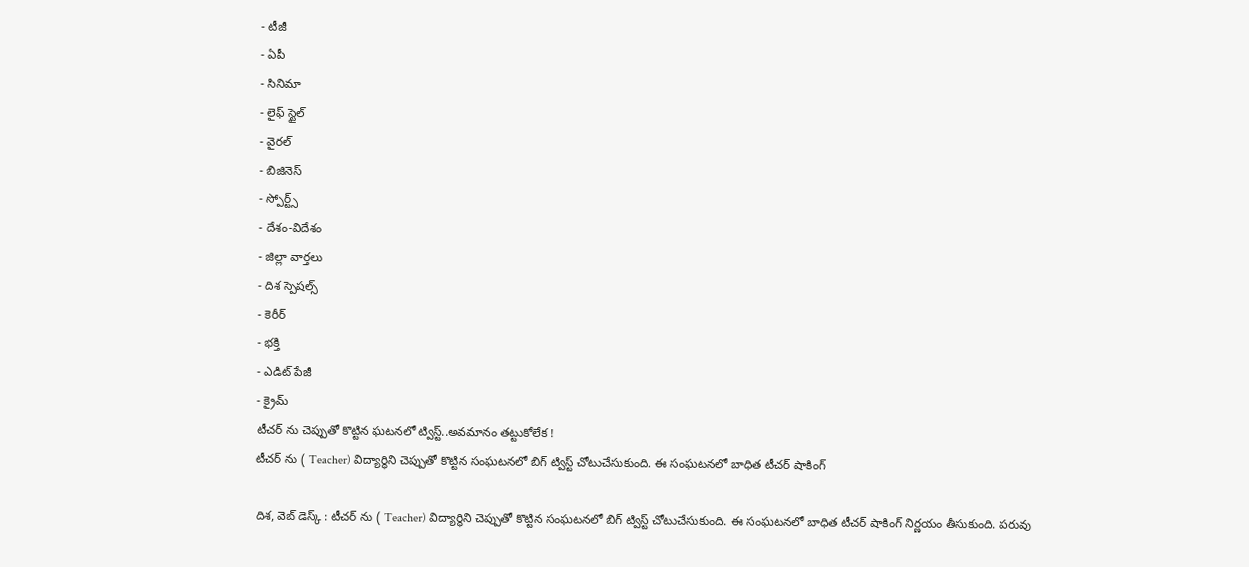- టీజీ
- ఏపీ
- సినిమా
- లైఫ్ స్టైల్
- వైరల్
- బిజినెస్
- స్పోర్ట్స్
- దేశం-విదేశం
- జిల్లా వార్తలు
- దిశ స్పెషల్స్
- కెరీర్
- భక్తి
- ఎడిట్ పేజీ
- క్రైమ్
టీచర్ ను చెప్పుతో కొట్టిన ఘటనలో ట్విస్ట్..అవమానం తట్టుకోలేక !
టీచర్ ను ( Teacher) విద్యార్థిని చెప్పుతో కొట్టిన సంఘటనలో బిగ్ ట్విస్ట్ చోటుచేసుకుంది. ఈ సంఘటనలో బాధిత టీచర్ షాకింగ్

దిశ, వెబ్ డెస్క్ : టీచర్ ను ( Teacher) విద్యార్థిని చెప్పుతో కొట్టిన సంఘటనలో బిగ్ ట్విస్ట్ చోటుచేసుకుంది. ఈ సంఘటనలో బాధిత టీచర్ షాకింగ్ నిర్ణయం తీసుకుంది. పరువు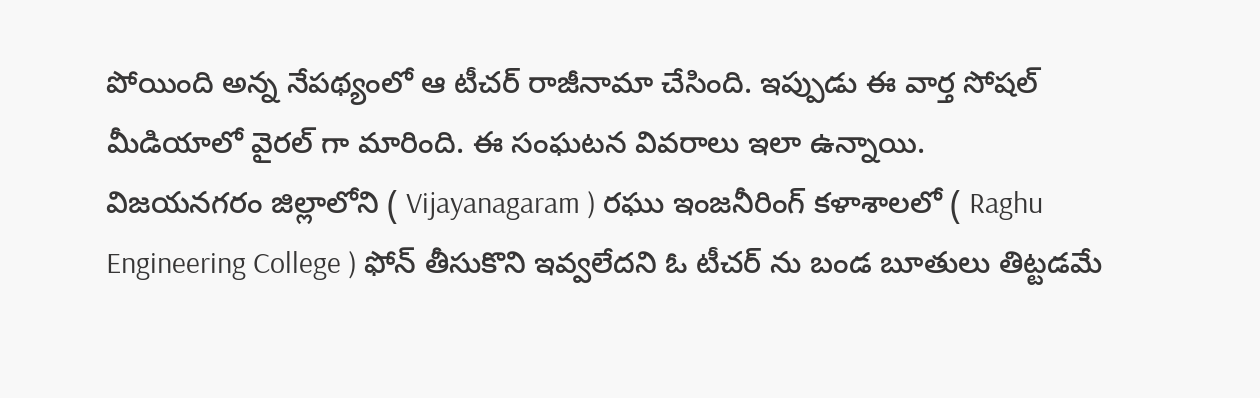పోయింది అన్న నేపథ్యంలో ఆ టీచర్ రాజీనామా చేసింది. ఇప్పుడు ఈ వార్త సోషల్ మీడియాలో వైరల్ గా మారింది. ఈ సంఘటన వివరాలు ఇలా ఉన్నాయి.
విజయనగరం జిల్లాలోని ( Vijayanagaram ) రఘు ఇంజనీరింగ్ కళాశాలలో ( Raghu Engineering College ) ఫోన్ తీసుకొని ఇవ్వలేదని ఓ టీచర్ ను బండ బూతులు తిట్టడమే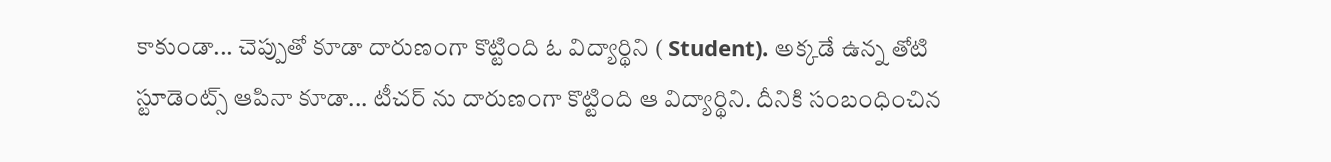కాకుండా... చెప్పుతో కూడా దారుణంగా కొట్టింది ఓ విద్యార్థిని ( Student). అక్కడే ఉన్న తోటి స్టూడెంట్స్ ఆపినా కూడా... టీచర్ ను దారుణంగా కొట్టింది ఆ విద్యార్థిని. దీనికి సంబంధించిన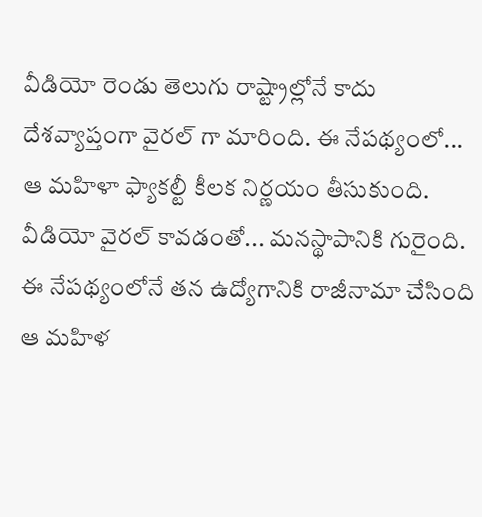వీడియో రెండు తెలుగు రాష్ట్రాల్లోనే కాదు దేశవ్యాప్తంగా వైరల్ గా మారింది. ఈ నేపథ్యంలో... ఆ మహిళా ఫ్యాకల్టీ కీలక నిర్ణయం తీసుకుంది. వీడియో వైరల్ కావడంతో... మనస్థాపానికి గురైంది. ఈ నేపథ్యంలోనే తన ఉద్యోగానికి రాజీనామా చేసింది ఆ మహిళ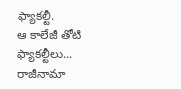ఫ్యాకల్టీ.
ఆ కాలేజీ తోటి ఫ్యాకల్టీలు... రాజీనామా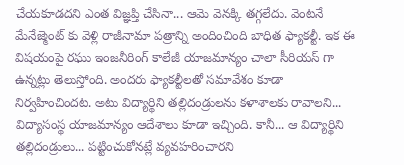చేయకూడదని ఎంత విజ్ఞప్తి చేసినా... ఆమె వెనక్కి తగ్గలేదు. వెంటనే మేనేజ్మెంట్ కు వెళ్లి రాజీనామా పత్రాన్ని అందించింది బాధిత ఫ్యాకల్టీ. ఇక ఈ విషయంపై రఘు ఇంజనీరింగ్ కాలేజీ యాజమాన్యం చాలా సీరియస్ గా ఉన్నట్లు తెలుస్తోంది. అందరు ఫ్యాకల్టీలతో సమావేశం కూడా నిర్వహించిందట. అటు విద్యార్థిని తల్లిదండ్రులను కళాశాలకు రావాలని... విద్యాసంస్థ యాజమాన్యం ఆదేశాలు కూడా ఇచ్చింది. కానీ... ఆ విద్యార్థిని తల్లిదండ్రులు... పట్టించుకోనట్లే వ్యవహరించారని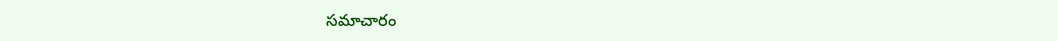సమాచారం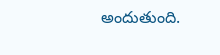అందుతుంది.